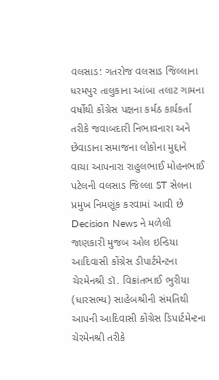વલસાડ: ગતરોજ વલસાડ જિલ્લાના ધરમપુર તાલુકાના આંબા તલાટ ગામના વર્ષોથી કોંગ્રેસ પક્ષના કર્મઠ કાર્યકર્તા તરીકે જવાબદારી નિભાવનારા અને છેવાડાના સમાજના લોકોના મુદ્દાને વાચા આપનારા રાહુલભાઈ મોહનભાઈ પટેલની વલસાડ જિલ્લા ST સેલના પ્રમુખ નિમણૂંક કરવામાં આવી છે
Decision News ને મળેલી જાણકારી મુજબ ઓલ ઇન્ડિયા આદિવાસી કોંગ્રેસ ડીપાર્ટમેન્ટના ચેરમેનશ્રી ડૉ. વિક્રાંતભાઈ ભુરીયા (ધારસભ્ય) સાહેબશ્રીની સંમતિથી આપની આદિવાસી કોંગ્રેસ ડિપાર્ટમેન્ટના ચેરમેનશ્રી તરીકે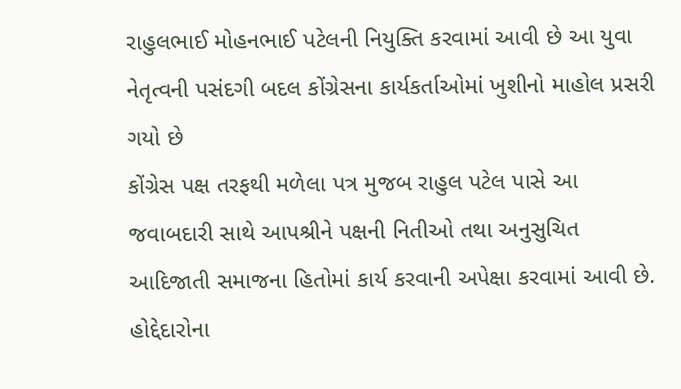રાહુલભાઈ મોહનભાઈ પટેલની નિયુક્તિ કરવામાં આવી છે આ યુવા નેતૃત્વની પસંદગી બદલ કોંગ્રેસના કાર્યકર્તાઓમાં ખુશીનો માહોલ પ્રસરી ગયો છે
કોંગ્રેસ પક્ષ તરફથી મળેલા પત્ર મુજબ રાહુલ પટેલ પાસે આ જવાબદારી સાથે આપશ્રીને પક્ષની નિતીઓ તથા અનુસુચિત આદિજાતી સમાજના હિતોમાં કાર્ય કરવાની અપેક્ષા કરવામાં આવી છે. હોદ્દેદારોના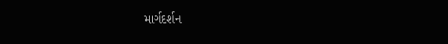માર્ગદર્શન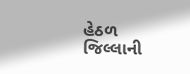હેઠળ જિલ્લાની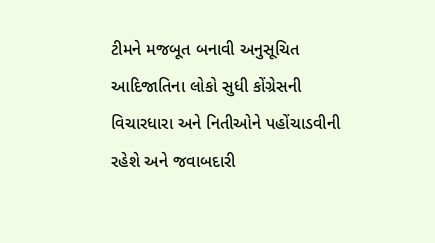ટીમને મજબૂત બનાવી અનુસૂચિત આદિજાતિના લોકો સુધી કોંગ્રેસની વિચારધારા અને નિતીઓને પહોંચાડવીની રહેશે અને જવાબદારી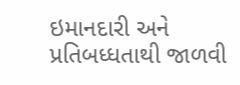ઇમાનદારી અને પ્રતિબધ્ધતાથી જાળવી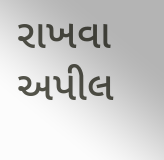રાખવા અપીલ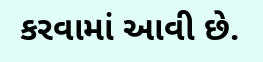કરવામાં આવી છે.